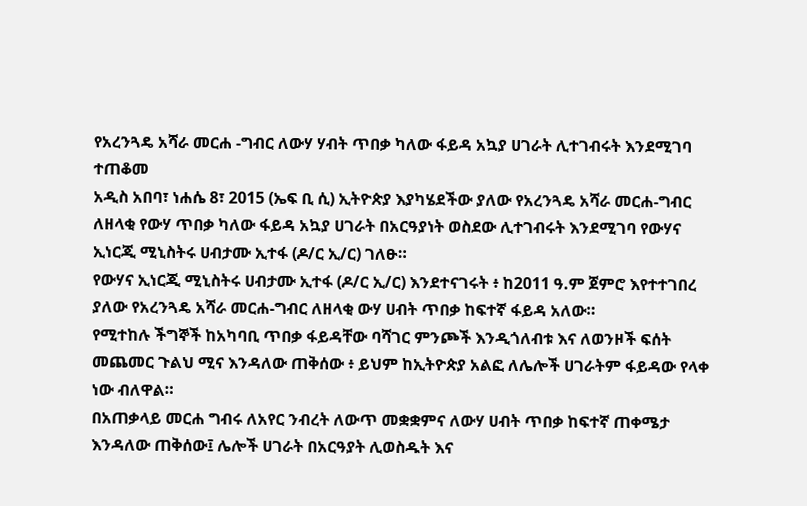የአረንጓዴ አሻራ መርሐ -ግብር ለውሃ ሃብት ጥበቃ ካለው ፋይዳ አኳያ ሀገራት ሊተገብሩት እንደሚገባ ተጠቆመ
አዲስ አበባ፣ ነሐሴ 8፣ 2015 (ኤፍ ቢ ሲ) ኢትዮጵያ እያካሄደችው ያለው የአረንጓዴ አሻራ መርሐ-ግብር ለዘላቂ የውሃ ጥበቃ ካለው ፋይዳ አኳያ ሀገራት በአርዓያነት ወስደው ሊተገብሩት እንደሚገባ የውሃና ኢነርጂ ሚኒስትሩ ሀብታሙ ኢተፋ (ዶ/ር ኢ/ር) ገለፁ።
የውሃና ኢነርጂ ሚኒስትሩ ሀብታሙ ኢተፋ (ዶ/ር ኢ/ር) እንደተናገሩት ፥ ከ2011 ዓ.ም ጀምሮ እየተተገበረ ያለው የአረንጓዴ አሻራ መርሐ-ግብር ለዘላቂ ውሃ ሀብት ጥበቃ ከፍተኛ ፋይዳ አለው።
የሚተከሉ ችግኞች ከአካባቢ ጥበቃ ፋይዳቸው ባሻገር ምንጮች እንዲጎለብቱ እና ለወንዞች ፍሰት መጨመር ጉልህ ሚና እንዳለው ጠቅሰው ፥ ይህም ከኢትዮጵያ አልፎ ለሌሎች ሀገራትም ፋይዳው የላቀ ነው ብለዋል።
በአጠቃላይ መርሐ ግብሩ ለአየር ንብረት ለውጥ መቋቋምና ለውሃ ሀብት ጥበቃ ከፍተኛ ጠቀሜታ እንዳለው ጠቅሰው፤ ሌሎች ሀገራት በአርዓያት ሊወስዱት እና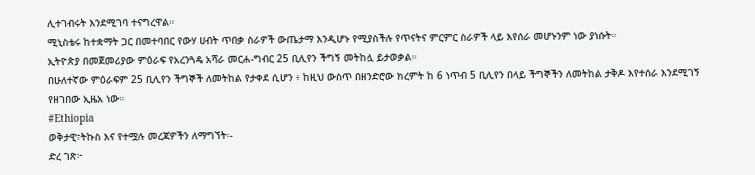ሊተገብሩት እንደሚገባ ተናግረዋል።
ሚኒስቴሩ ከተቋማት ጋር በመተባበር የውሃ ሀብት ጥበቃ ስራዎች ውጤታማ እንዲሆኑ የሚያስችሉ የጥናትና ምርምር ስራዎች ላይ እየሰራ መሆኑንም ነው ያነሱት።
ኢትዮጵያ በመጀመሪያው ምዕራፍ የአረንጓዴ አሻራ መርሐ-ግብር 25 ቢሊየን ችግኝ መትከሏ ይታወቃል።
በሁለተኛው ምዕራፍም 25 ቢሊየን ችግኞች ለመትከል የታቀደ ሲሆን ፥ ከዚህ ውስጥ በዘንድሮው ክረምት ከ 6 ነጥብ 5 ቢሊየን በላይ ችግኞችን ለመትከል ታቅዶ እየተሰራ እንደሚገኝ የዘገበው ኢዜአ ነው።
#Ethiopia
ወቅታዊ፣ትኩስ እና የተሟሉ መረጃዎችን ለማግኘት፡-
ድረ ገጽ፦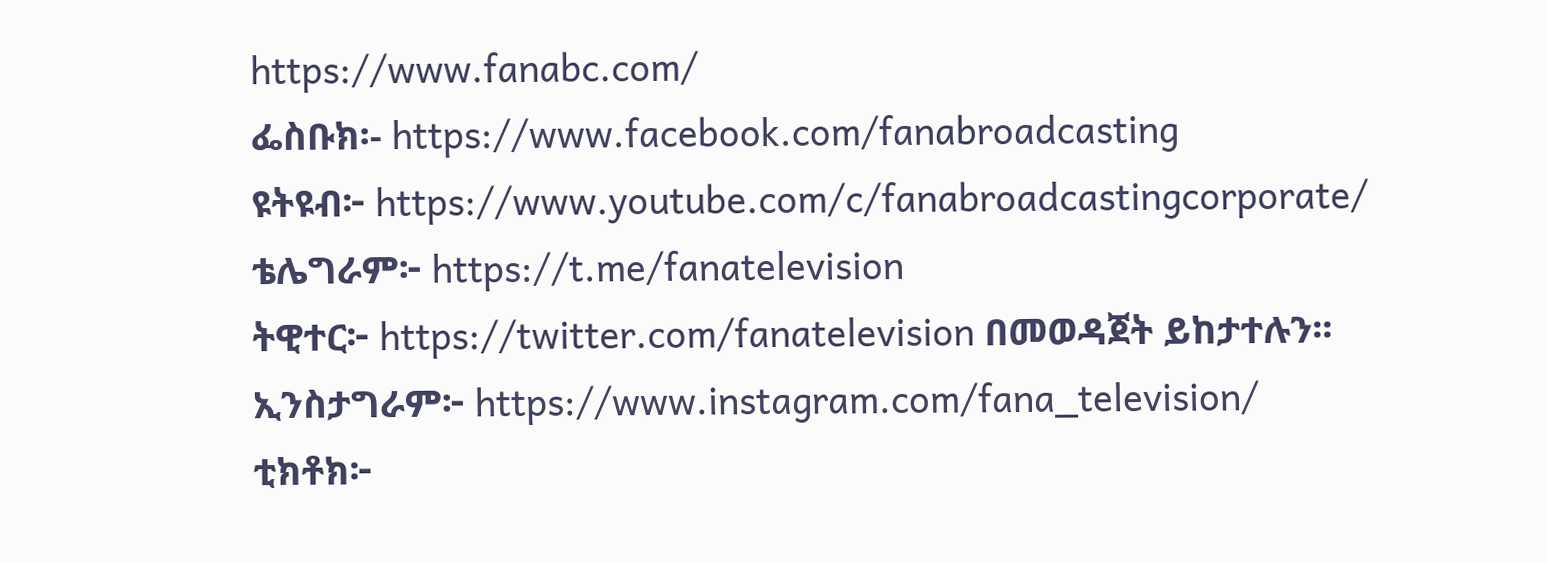https://www.fanabc.com/
ፌስቡክ፡- https://www.facebook.com/fanabroadcasting
ዩትዩብ፦ https://www.youtube.com/c/fanabroadcastingcorporate/
ቴሌግራም፦ https://t.me/fanatelevision
ትዊተር፦ https://twitter.com/fanatelevision በመወዳጀት ይከታተሉን፡፡
ኢንስታግራም፦ https://www.instagram.com/fana_television/
ቲክቶክ፦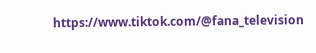https://www.tiktok.com/@fana_television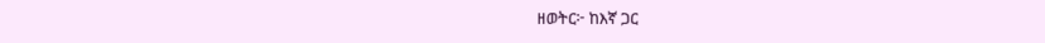ዘወትር፦ ከእኛ ጋር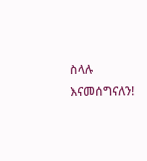ስላሉ እናመሰግናለን!